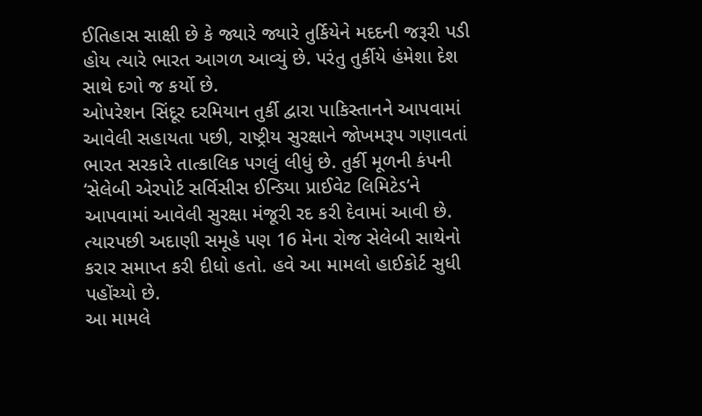ઈતિહાસ સાક્ષી છે કે જ્યારે જ્યારે તુર્કિયેને મદદની જરૂરી પડી હોય ત્યારે ભારત આગળ આવ્યું છે. પરંતુ તુર્કીયે હંમેશા દેશ સાથે દગો જ કર્યો છે.
ઓપરેશન સિંદૂર દરમિયાન તુર્કી દ્વારા પાકિસ્તાનને આપવામાં આવેલી સહાયતા પછી, રાષ્ટ્રીય સુરક્ષાને જોખમરૂપ ગણાવતાં ભારત સરકારે તાત્કાલિક પગલું લીધું છે. તુર્કી મૂળની કંપની ‘સેલેબી એરપોર્ટ સર્વિસીસ ઈન્ડિયા પ્રાઈવેટ લિમિટેડ’ને આપવામાં આવેલી સુરક્ષા મંજૂરી રદ કરી દેવામાં આવી છે. ત્યારપછી અદાણી સમૂહે પણ 16 મેના રોજ સેલેબી સાથેનો કરાર સમાપ્ત કરી દીધો હતો. હવે આ મામલો હાઈકોર્ટ સુધી પહોંચ્યો છે.
આ મામલે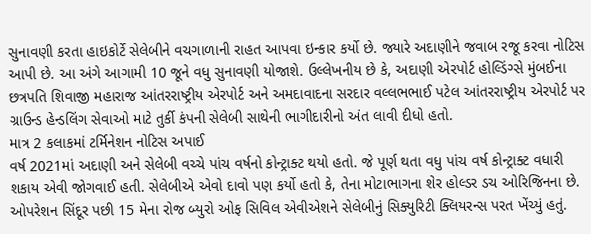સુનાવણી કરતા હાઇકોર્ટે સેલેબીને વચગાળાની રાહત આપવા ઇન્કાર કર્યો છે. જ્યારે અદાણીને જવાબ રજૂ કરવા નોટિસ આપી છે. આ અંગે આગામી 10 જૂને વધુ સુનાવણી યોજાશે. ઉલ્લેખનીય છે કે, અદાણી એરપોર્ટ હોલ્ડિંગ્સે મુંબઈના છત્રપતિ શિવાજી મહારાજ આંતરરાષ્ટ્રીય એરપોર્ટ અને અમદાવાદના સરદાર વલ્લભભાઈ પટેલ આંતરરાષ્ટ્રીય એરપોર્ટ પર ગ્રાઉન્ડ હેન્ડલિંગ સેવાઓ માટે તુર્કી કંપની સેલેબી સાથેની ભાગીદારીનો અંત લાવી દીધો હતો.
માત્ર 2 કલાકમાં ટર્મિનેશન નોટિસ અપાઈ
વર્ષ 2021માં અદાણી અને સેલેબી વચ્ચે પાંચ વર્ષનો કોન્ટ્રાક્ટ થયો હતો. જે પૂર્ણ થતા વધુ પાંચ વર્ષ કોન્ટ્રાક્ટ વધારી શકાય એવી જોગવાઈ હતી. સેલેબીએ એવો દાવો પણ કર્યો હતો કે, તેના મોટાભાગના શેર હોલ્ડર ડચ ઓરિજિનના છે. ઓપરેશન સિંદૂર પછી 15 મેના રોજ બ્યુરો ઓફ સિવિલ એવીએશને સેલેબીનું સિક્યુરિટી ક્લિયરન્સ પરત ખેંચ્યું હતું.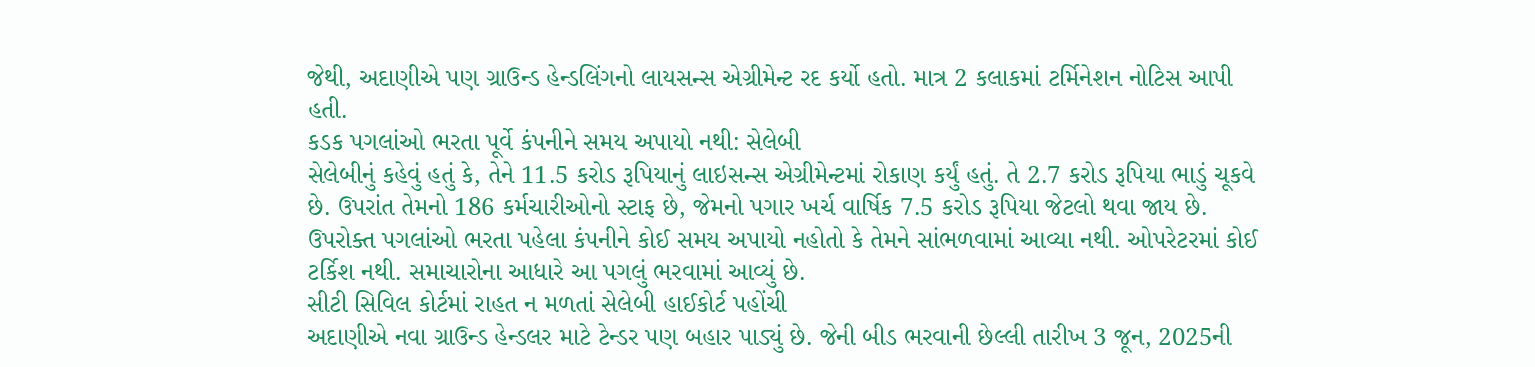જેથી, અદાણીએ પણ ગ્રાઉન્ડ હેન્ડલિંગનો લાયસન્સ એગ્રીમેન્ટ રદ કર્યો હતો. માત્ર 2 કલાકમાં ટર્મિનેશન નોટિસ આપી હતી.
કડક પગલાંઓ ભરતા પૂર્વે કંપનીને સમય અપાયો નથી: સેલેબી
સેલેબીનું કહેવું હતું કે, તેને 11.5 કરોડ રૂપિયાનું લાઇસન્સ એગ્રીમેન્ટમાં રોકાણ કર્યું હતું. તે 2.7 કરોડ રૂપિયા ભાડું ચૂકવે છે. ઉપરાંત તેમનો 186 કર્મચારીઓનો સ્ટાફ છે, જેમનો પગાર ખર્ચ વાર્ષિક 7.5 કરોડ રૂપિયા જેટલો થવા જાય છે. ઉપરોક્ત પગલાંઓ ભરતા પહેલા કંપનીને કોઈ સમય અપાયો નહોતો કે તેમને સાંભળવામાં આવ્યા નથી. ઓપરેટરમાં કોઈ ટર્કિશ નથી. સમાચારોના આધારે આ પગલું ભરવામાં આવ્યું છે.
સીટી સિવિલ કોર્ટમાં રાહત ન મળતાં સેલેબી હાઈકોર્ટ પહોંચી
અદાણીએ નવા ગ્રાઉન્ડ હેન્ડલર માટે ટેન્ડર પણ બહાર પાડ્યું છે. જેની બીડ ભરવાની છેલ્લી તારીખ 3 જૂન, 2025ની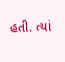હતી. ત્યાં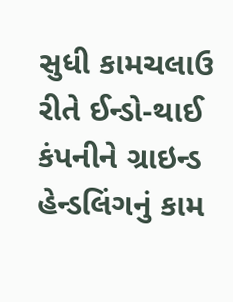સુધી કામચલાઉ રીતે ઈન્ડો-થાઈ કંપનીને ગ્રાઇન્ડ હેન્ડલિંગનું કામ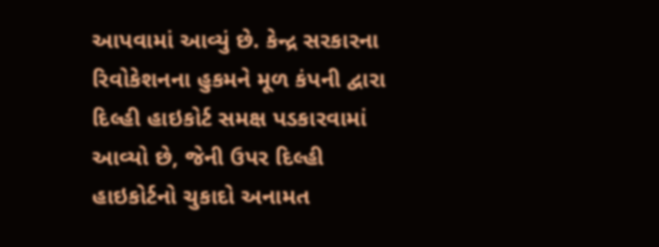આપવામાં આવ્યું છે. કેન્દ્ર સરકારના રિવોકેશનના હુકમને મૂળ કંપની દ્વારા દિલ્હી હાઇકોર્ટ સમક્ષ પડકારવામાં આવ્યો છે, જેની ઉપર દિલ્હી હાઇકોર્ટનો ચુકાદો અનામત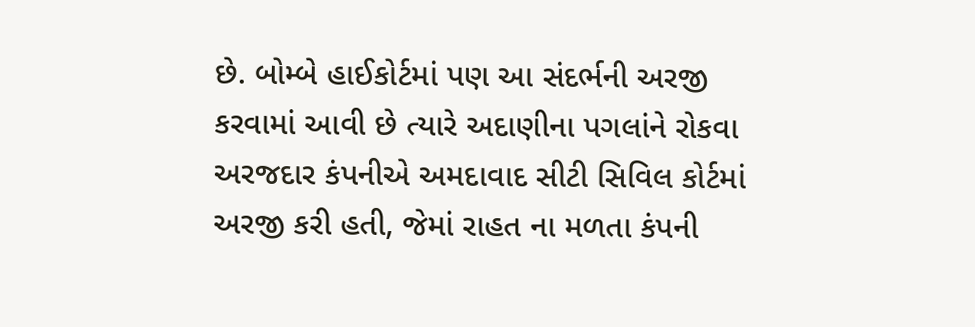છે. બોમ્બે હાઈકોર્ટમાં પણ આ સંદર્ભની અરજી કરવામાં આવી છે ત્યારે અદાણીના પગલાંને રોકવા અરજદાર કંપનીએ અમદાવાદ સીટી સિવિલ કોર્ટમાં અરજી કરી હતી, જેમાં રાહત ના મળતા કંપની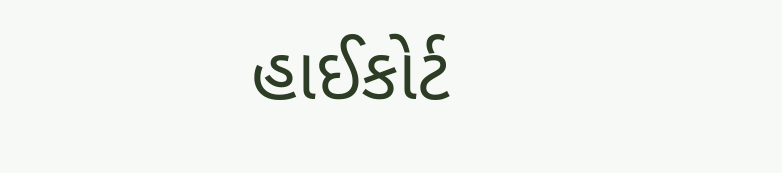હાઈકોર્ટ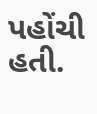પહોંચી હતી.